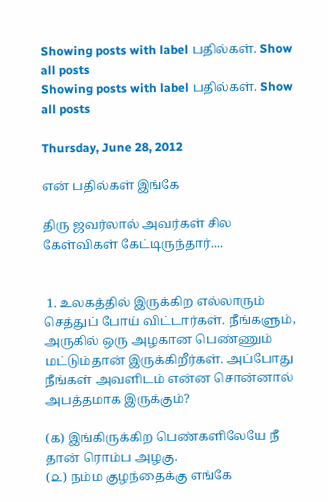Showing posts with label பதில்கள். Show all posts
Showing posts with label பதில்கள். Show all posts

Thursday, June 28, 2012

என் பதில்கள் இங்கே

திரு ஜவர்லால் அவர்கள் சில கேள்விகள் கேட்டிருந்தார்....


 1. உலகத்தில் இருக்கிற எல்லாரும் செத்துப் போய் விட்டார்கள். நீங்களும், அருகில் ஒரு அழகான பெண்ணும் மட்டும்தான் இருக்கிறீர்கள். அப்போது நீங்கள் அவளிடம் என்ன சொன்னால் அபத்தமாக இருக்கும்?

(௧) இங்கிருக்கிற பெண்களிலேயே நீ தான் ரொம்ப அழகு.
(௨) நம்ம குழந்தைக்கு எங்கே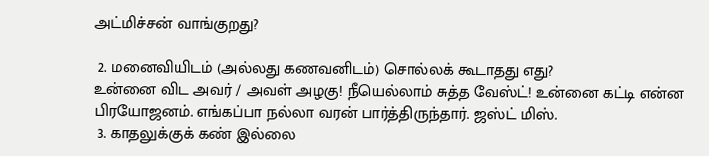அட்மிச்சன் வாங்குறது?

 2. மனைவியிடம் (அல்லது கணவனிடம்) சொல்லக் கூடாதது எது?
உன்னை விட அவர் / அவள் அழகு! நீயெல்லாம் சுத்த வேஸ்ட்! உன்னை கட்டி என்ன பிரயோஜனம். எங்கப்பா நல்லா வரன் பார்த்திருந்தார். ஜஸ்ட் மிஸ்.
 3. காதலுக்குக் கண் இல்லை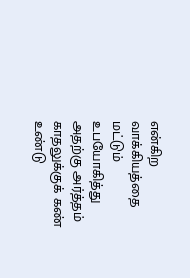என்கிற வாக்கியத்தை மட்டும் உபயோகித்து அதற்கு அர்த்தம் காதலுக்குக் கண் உண்டு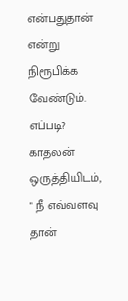என்பதுதான் என்று நிரூபிக்க வேண்டும். எப்படி?
காதலன் ஒருத்தியிடம், " நீ எவ்வளவு தான்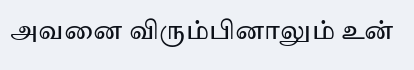அவனை விரும்பினாலும் உன்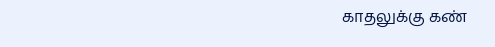காதலுக்கு கண்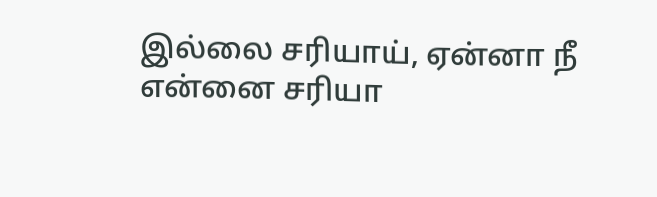இல்லை சரியாய், ஏன்னா நீ என்னை சரியா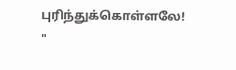புரிந்துக்கொள்ளலே! "